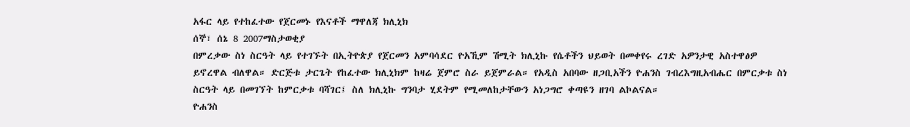አፋር ላይ የተከፈተው የጀርመኑ የእናቶች ማዋለጃ ክሊኒክ
ሰኞ፣ ሰኔ 8 2007ማስታወቂያ
በምረቃው ስነ ስርዓት ላይ የተገኙት በኢትዮጵያ የጀርመን አምባሳደር ዮአኺም ሽሚት ክሊኒኩ የሴቶችን ህይወት በመቀየሩ ረገድ አዎንታዊ አስተዋፅዎ ይኖረዋል ብለዋል። ድርጅቱ ታርጌት የከፈተው ክሊኒክም ከዛሬ ጀምሮ ስራ ይጀምራል። የአዲስ አበባው ዘጋቢአችን ዮሐንስ ገብረእግዚአብሔር በምርቃቱ ስነ ስርዓት ላይ በመገኘት ከምርቃቱ ባሻገር፤ ስለ ክሊኒኩ ግንባታ ሂደትም የሚመለከታቸውን አነጋግሮ ቀጣዩን ዘገባ ልኮልናል።
ዮሐንስ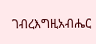ገብረእግዚአብሔር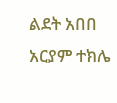ልደት አበበ
አርያም ተክሌ